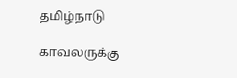தமிழ்நாடு

காவலருக்கு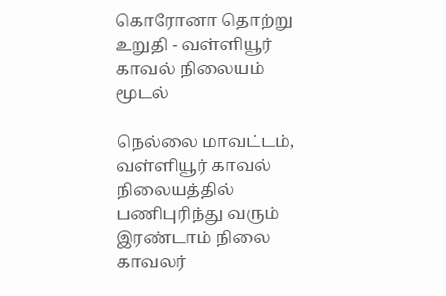கொரோனா தொற்று உறுதி - வள்ளியூர் காவல் நிலையம் மூடல்

நெல்லை மாவட்டம், வள்ளியூர் காவல் நிலையத்தில் பணிபுரிந்து வரும் இரண்டாம் நிலை காவலர்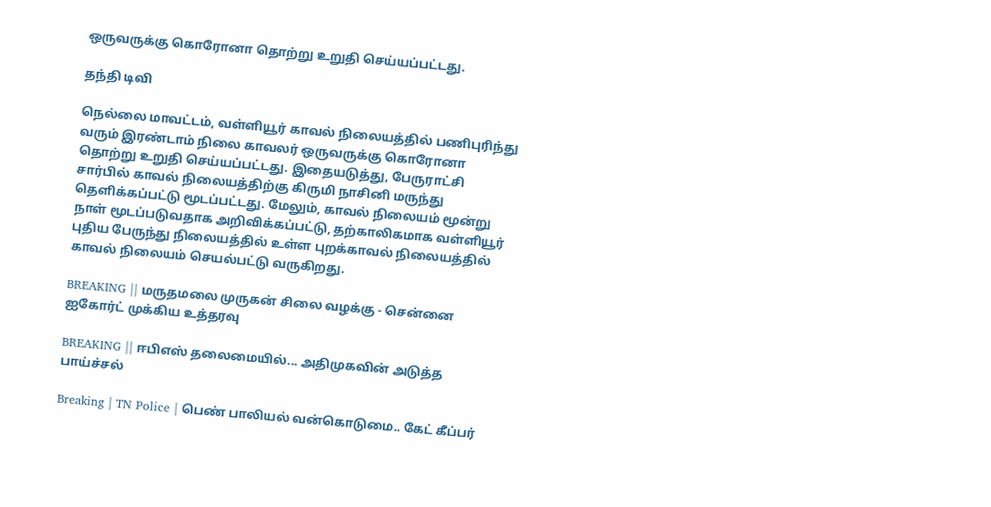ஒருவருக்கு கொரோனா தொற்று உறுதி செய்யப்பட்டது.

தந்தி டிவி

நெல்லை மாவட்டம், வள்ளியூர் காவல் நிலையத்தில் பணிபுரிந்து வரும் இரண்டாம் நிலை காவலர் ஒருவருக்கு கொரோனா தொற்று உறுதி செய்யப்பட்டது. இதையடுத்து, பேருராட்சி சார்பில் காவல் நிலையத்திற்கு கிருமி நாசினி மருந்து தெளிக்கப்பட்டு மூடப்பட்டது. மேலும், காவல் நிலையம் மூன்று நாள் மூடப்படுவதாக அறிவிக்கப்பட்டு, தற்காலிகமாக வள்ளியூர் புதிய பேருந்து நிலையத்தில் உள்ள புறக்காவல் நிலையத்தில் காவல் நிலையம் செயல்பட்டு வருகிறது.

BREAKING || மருதமலை முருகன் சிலை வழக்கு - சென்னை ஐகோர்ட் முக்கிய உத்தரவு

BREAKING || ஈபிஎஸ் தலைமையில்... அதிமுகவின் அடுத்த பாய்ச்சல்

Breaking | TN Police | பெண் பாலியல் வன்கொடுமை.. கேட் கீப்பர்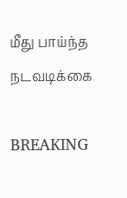மீது பாய்ந்த நடவடிக்கை

BREAKING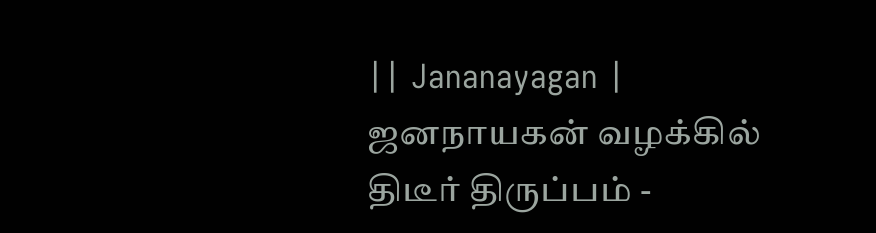|| Jananayagan | ஜனநாயகன் வழக்கில் திடீர் திருப்பம் -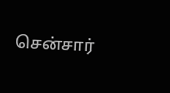சென்சார்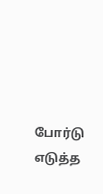போர்டு எடுத்த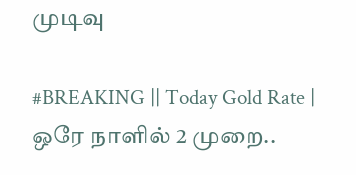முடிவு

#BREAKING || Today Gold Rate | ஒரே நாளில் 2 முறை..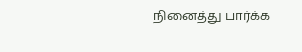நினைத்து பார்க்க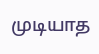முடியாத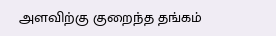அளவிற்கு குறைந்த தங்கம்